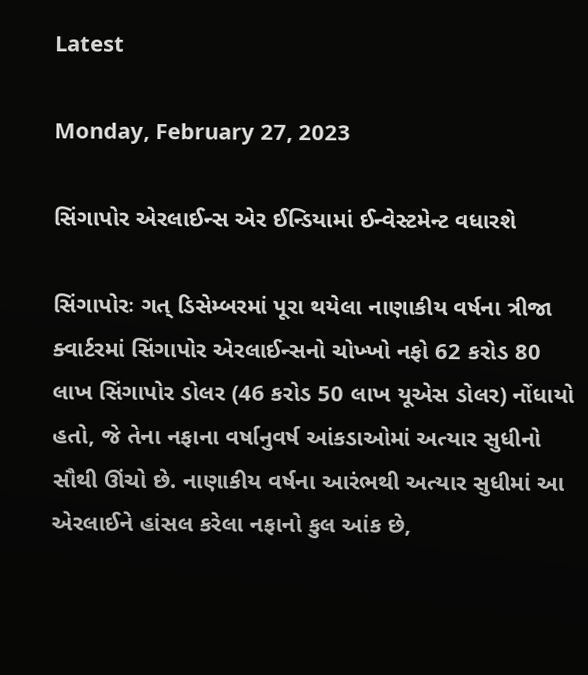Latest

Monday, February 27, 2023

સિંગાપોર એરલાઈન્સ એર ઈન્ડિયામાં ઈન્વેસ્ટમેન્ટ વધારશે

સિંગાપોરઃ ગત્ ડિસેમ્બરમાં પૂરા થયેલા નાણાકીય વર્ષના ત્રીજા ક્વાર્ટરમાં સિંગાપોર એરલાઈન્સનો ચોખ્ખો નફો 62 કરોડ 80 લાખ સિંગાપોર ડોલર (46 કરોડ 50 લાખ યૂએસ ડોલર) નોંધાયો હતો, જે તેના નફાના વર્ષાનુવર્ષ આંકડાઓમાં અત્યાર સુધીનો સૌથી ઊંચો છે. નાણાકીય વર્ષના આરંભથી અત્યાર સુધીમાં આ એરલાઈને હાંસલ કરેલા નફાનો કુલ આંક છે,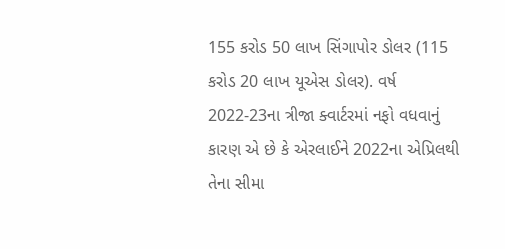155 કરોડ 50 લાખ સિંગાપોર ડોલર (115 કરોડ 20 લાખ યૂએસ ડોલર). વર્ષ 2022-23ના ત્રીજા ક્વાર્ટરમાં નફો વધવાનું કારણ એ છે કે એરલાઈને 2022ના એપ્રિલથી તેના સીમા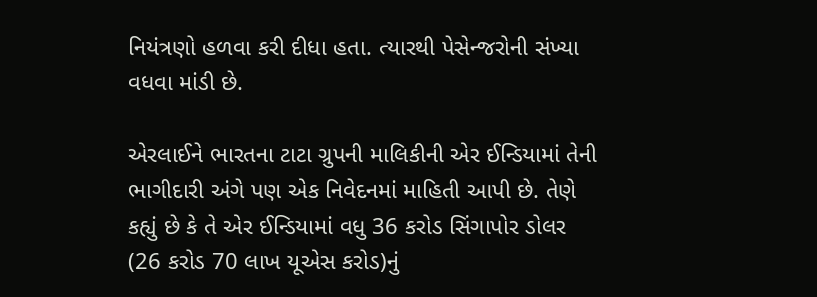નિયંત્રણો હળવા કરી દીધા હતા. ત્યારથી પેસેન્જરોની સંખ્યા વધવા માંડી છે.

એરલાઈને ભારતના ટાટા ગ્રુપની માલિકીની એર ઈન્ડિયામાં તેની ભાગીદારી અંગે પણ એક નિવેદનમાં માહિતી આપી છે. તેણે કહ્યું છે કે તે એર ઈન્ડિયામાં વધુ 36 કરોડ સિંગાપોર ડોલર (26 કરોડ 70 લાખ યૂએસ કરોડ)નું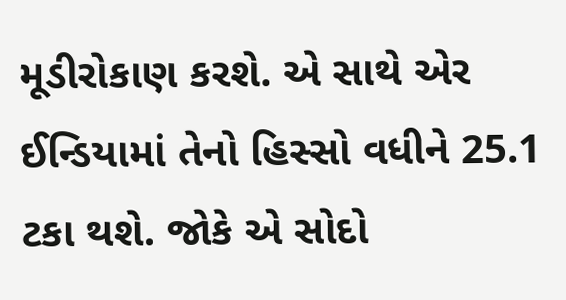મૂડીરોકાણ કરશે. એ સાથે એર ઈન્ડિયામાં તેનો હિસ્સો વધીને 25.1 ટકા થશે. જોકે એ સોદો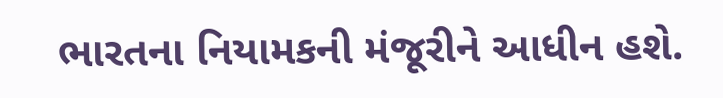ભારતના નિયામકની મંજૂરીને આધીન હશે.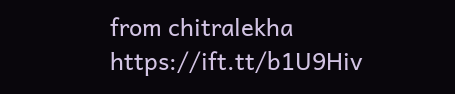from chitralekha https://ift.tt/b1U9Hiv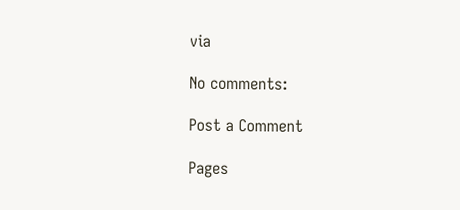via

No comments:

Post a Comment

Pages